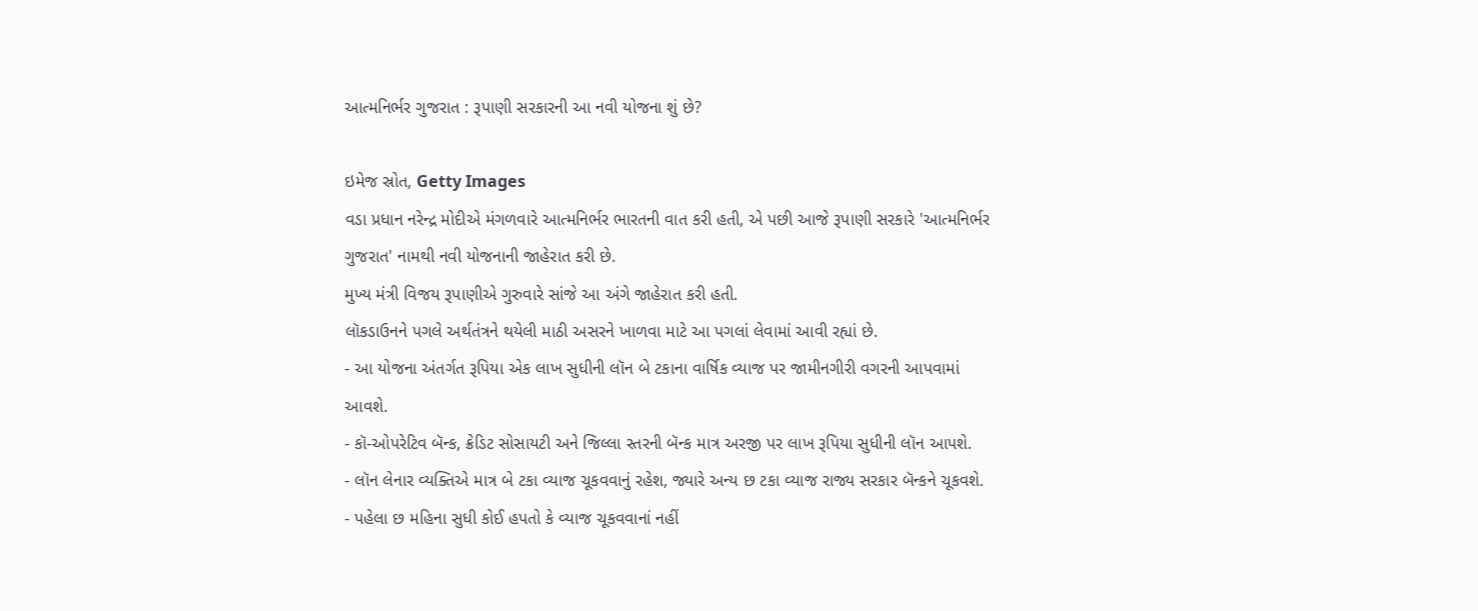આત્મનિર્ભર ગુજરાત : રૂપાણી સરકારની આ નવી યોજના શું છે?

ઇમેજ સ્રોત, Getty Images
વડા પ્રધાન નરેન્દ્ર મોદીએ મંગળવારે આત્મનિર્ભર ભારતની વાત કરી હતી, એ પછી આજે રૂપાણી સરકારે 'આત્મનિર્ભર ગુજરાત' નામથી નવી યોજનાની જાહેરાત કરી છે.
મુખ્ય મંત્રી વિજય રૂપાણીએ ગુરુવારે સાંજે આ અંગે જાહેરાત કરી હતી.
લૉકડાઉનને પગલે અર્થતંત્રને થયેલી માઠી અસરને ખાળવા માટે આ પગલાં લેવામાં આવી રહ્યાં છે.
- આ યોજના અંતર્ગત રૂપિયા એક લાખ સુધીની લૉન બે ટકાના વાર્ષિક વ્યાજ પર જામીનગીરી વગરની આપવામાં આવશે.
- કૉ-ઓપરેટિવ બૅન્ક, ક્રેડિટ સોસાયટી અને જિલ્લા સ્તરની બૅન્ક માત્ર અરજી પર લાખ રૂપિયા સુધીની લૉન આપશે.
- લૉન લેનાર વ્યક્તિએ માત્ર બે ટકા વ્યાજ ચૂકવવાનું રહેશ, જ્યારે અન્ય છ ટકા વ્યાજ રાજ્ય સરકાર બૅન્કને ચૂકવશે.
- પહેલા છ મહિના સુધી કોઈ હપતો કે વ્યાજ ચૂકવવાનાં નહીં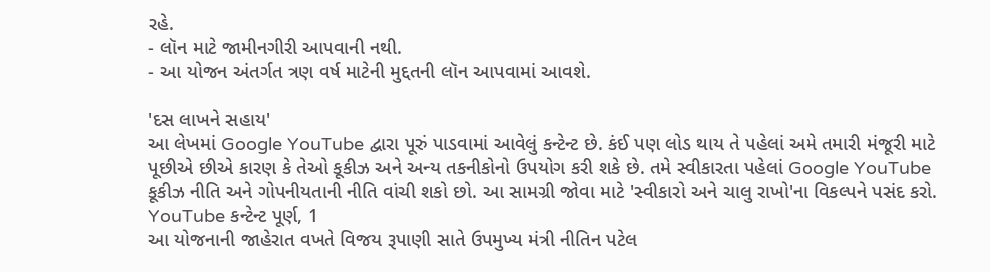રહે.
- લૉન માટે જામીનગીરી આપવાની નથી.
- આ યોજન અંતર્ગત ત્રણ વર્ષ માટેની મુદ્દતની લૉન આપવામાં આવશે.

'દસ લાખને સહાય'
આ લેખમાં Google YouTube દ્વારા પૂરું પાડવામાં આવેલું કન્ટેન્ટ છે. કંઈ પણ લોડ થાય તે પહેલાં અમે તમારી મંજૂરી માટે પૂછીએ છીએ કારણ કે તેઓ કૂકીઝ અને અન્ય તકનીકોનો ઉપયોગ કરી શકે છે. તમે સ્વીકારતા પહેલાં Google YouTube કૂકીઝ નીતિ અને ગોપનીયતાની નીતિ વાંચી શકો છો. આ સામગ્રી જોવા માટે 'સ્વીકારો અને ચાલુ રાખો'ના વિકલ્પને પસંદ કરો.
YouTube કન્ટેન્ટ પૂર્ણ, 1
આ યોજનાની જાહેરાત વખતે વિજય રૂપાણી સાતે ઉપમુખ્ય મંત્રી નીતિન પટેલ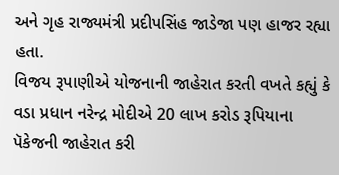અને ગૃહ રાજ્યમંત્રી પ્રદીપસિંહ જાડેજા પણ હાજર રહ્યા હતા.
વિજય રૂપાણીએ યોજનાની જાહેરાત કરતી વખતે કહ્યું કે વડા પ્રધાન નરેન્દ્ર મોદીએ 20 લાખ કરોડ રૂપિયાના પૅકેજની જાહેરાત કરી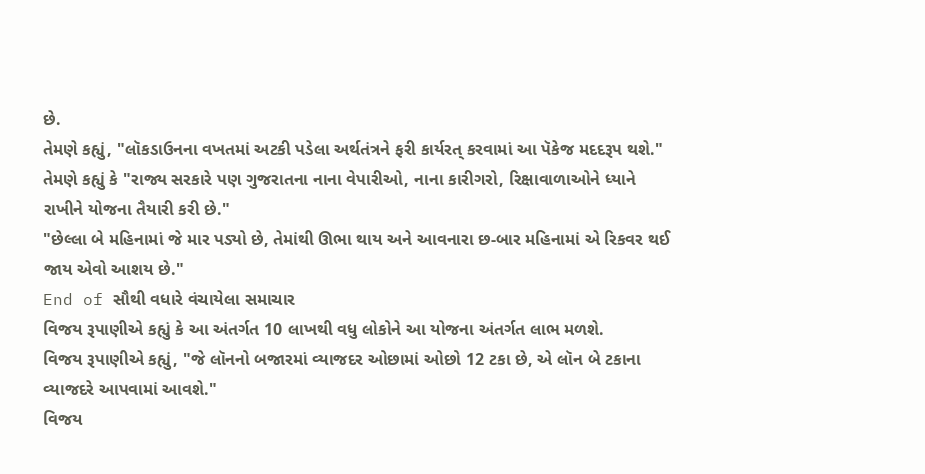છે.
તેમણે કહ્યું, "લૉકડાઉનના વખતમાં અટકી પડેલા અર્થતંત્રને ફરી કાર્યરત્ કરવામાં આ પૅકેજ મદદરૂપ થશે."
તેમણે કહ્યું કે "રાજ્ય સરકારે પણ ગુજરાતના નાના વેપારીઓ, નાના કારીગરો, રિક્ષાવાળાઓને ધ્યાને રાખીને યોજના તૈયારી કરી છે."
"છેલ્લા બે મહિનામાં જે માર પડ્યો છે, તેમાંથી ઊભા થાય અને આવનારા છ-બાર મહિનામાં એ રિકવર થઈ જાય એવો આશય છે."
End of સૌથી વધારે વંચાયેલા સમાચાર
વિજય રૂપાણીએ કહ્યું કે આ અંતર્ગત 10 લાખથી વધુ લોકોને આ યોજના અંતર્ગત લાભ મળશે.
વિજય રૂપાણીએ કહ્યું, "જે લૉનનો બજારમાં વ્યાજદર ઓછામાં ઓછો 12 ટકા છે, એ લૉન બે ટકાના વ્યાજદરે આપવામાં આવશે."
વિજય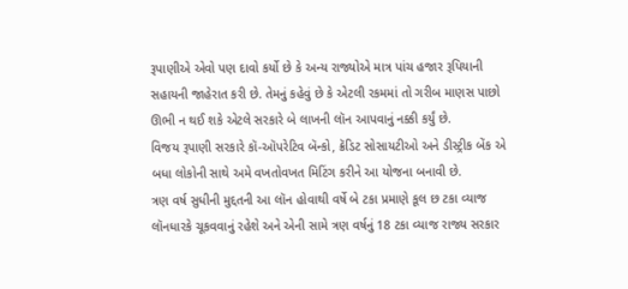રૂપાણીએ એવો પણ દાવો કર્યો છે કે અન્ય રાજ્યોએ માત્ર પાંચ હજાર રૂપિયાની સહાયની જાહેરાત કરી છે. તેમનું કહેવું છે કે એટલી રકમમાં તો ગરીબ માણસ પાછો ઊભી ન થઈ શકે એટલે સરકારે બે લાખની લૉન આપવાનું નક્કી કર્યું છે.
વિજય રૂપાણી સરકારે કૉ-ઑપરેટિવ બૅન્કો, ક્રૅડિટ સોસાયટીઓ અને ડીસ્ટ્રીક બેંક એ બધા લોકોની સાથે અમે વખતોવખત મિટિંગ કરીને આ યોજના બનાવી છે.
ત્રણ વર્ષ સુધીની મુદ્દતની આ લૉન હોવાથી વર્ષે બે ટકા પ્રમાણે કૂલ છ ટકા વ્યાજ લૉનધારકે ચૂકવવાનું રહેશે અને એની સામે ત્રણ વર્ષનું 18 ટકા વ્યાજ રાજ્ય સરકાર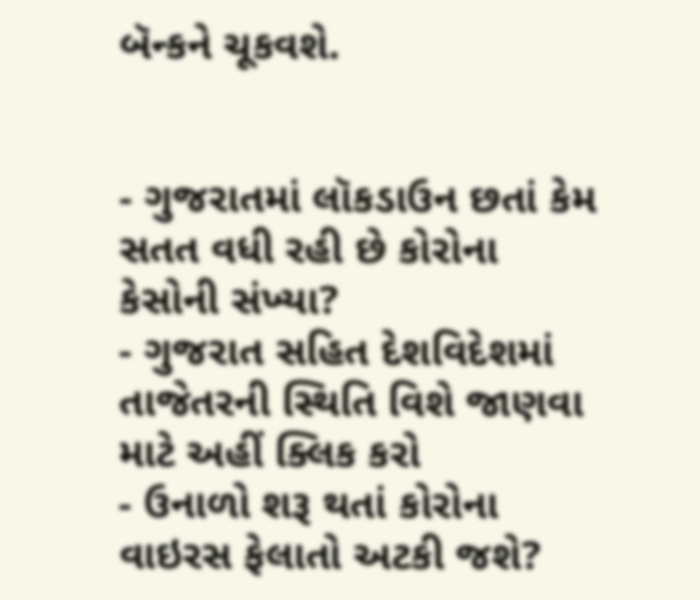બૅન્કને ચૂકવશે.


- ગુજરાતમાં લૉકડાઉન છતાં કેમ સતત વધી રહી છે કોરોના કેસોની સંખ્યા?
- ગુજરાત સહિત દેશવિદેશમાં તાજેતરની સ્થિતિ વિશે જાણવા માટે અહીં ક્લિક કરો
- ઉનાળો શરૂ થતાં કોરોના વાઇરસ ફેલાતો અટકી જશે?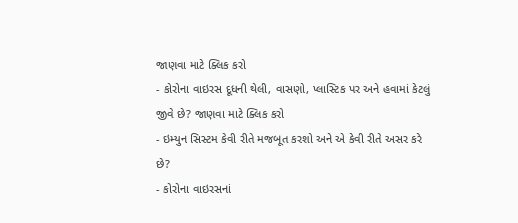જાણવા માટે ક્લિક કરો
- કોરોના વાઇરસ દૂધની થેલી, વાસણો, પ્લાસ્ટિક પર અને હવામાં કેટલું જીવે છે? જાણવા માટે ક્લિક કરો
- ઇમ્યુન સિસ્ટમ કેવી રીતે મજબૂત કરશો અને એ કેવી રીતે અસર કરે છે?
- કોરોના વાઇરસનાં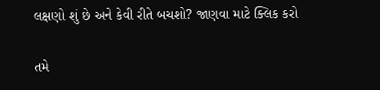લક્ષણો શું છે અને કેવી રીતે બચશો? જાણવા માટે ક્લિક કરો

તમે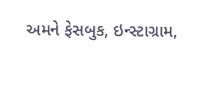અમને ફેસબુક, ઇન્સ્ટાગ્રામ,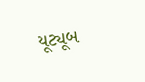યૂટ્યૂબ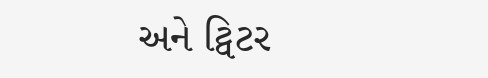અને ટ્વિટર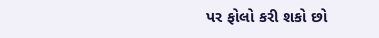પર ફોલો કરી શકો છો